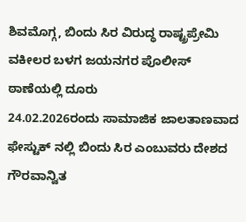ಶಿವಮೊಗ್ಗ, ಬಿಂದು ಸಿರ ವಿರುದ್ಧ ರಾಷ್ಟ್ರಪ್ರೇಮಿ ವಕೀಲರ ಬಳಗ ಜಯನಗರ ಪೊಲೀಸ್ ಠಾಣೆಯಲ್ಲಿ ದೂರು
24.02.2026ರಂದು ಸಾಮಾಜಿಕ ಜಾಲತಾಣವಾದ ಫೇಸ್ಟುಕ್ ನಲ್ಲಿ ಬಿಂದು ಸಿರ ಎಂಬುವರು ದೇಶದ ಗೌರವಾನ್ವಿತ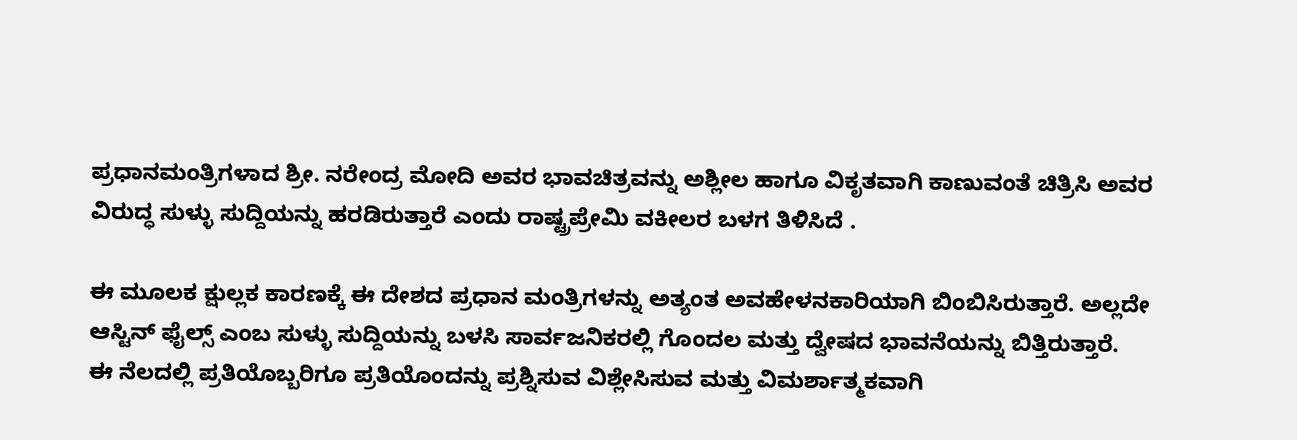ಪ್ರಧಾನಮಂತ್ರಿಗಳಾದ ಶ್ರೀ. ನರೇಂದ್ರ ಮೋದಿ ಅವರ ಭಾವಚಿತ್ರವನ್ನು ಅಶ್ಲೀಲ ಹಾಗೂ ವಿಕೃತವಾಗಿ ಕಾಣುವಂತೆ ಚಿತ್ರಿಸಿ ಅವರ ವಿರುದ್ಧ ಸುಳ್ಳು ಸುದ್ದಿಯನ್ನು ಹರಡಿರುತ್ತಾರೆ ಎಂದು ರಾಷ್ಟ್ರಪ್ರೇಮಿ ವಕೀಲರ ಬಳಗ ತಿಳಿಸಿದೆ .

ಈ ಮೂಲಕ ಕ್ಷುಲ್ಲಕ ಕಾರಣಕ್ಕೆ ಈ ದೇಶದ ಪ್ರಧಾನ ಮಂತ್ರಿಗಳನ್ನು ಅತ್ಯಂತ ಅವಹೇಳನಕಾರಿಯಾಗಿ ಬಿಂಬಿಸಿರುತ್ತಾರೆ. ಅಲ್ಲದೇ ಆಸ್ಟಿನ್ ಫೈಲ್ಸ್ ಎಂಬ ಸುಳ್ಳು ಸುದ್ದಿಯನ್ನು ಬಳಸಿ ಸಾರ್ವಜನಿಕರಲ್ಲಿ ಗೊಂದಲ ಮತ್ತು ದ್ವೇಷದ ಭಾವನೆಯನ್ನು ಬಿತ್ತಿರುತ್ತಾರೆ.
ಈ ನೆಲದಲ್ಲಿ ಪ್ರತಿಯೊಬ್ಬರಿಗೂ ಪ್ರತಿಯೊಂದನ್ನು ಪ್ರಶ್ನಿಸುವ ವಿಶ್ಲೇಸಿಸುವ ಮತ್ತು ವಿಮರ್ಶಾತ್ಮಕವಾಗಿ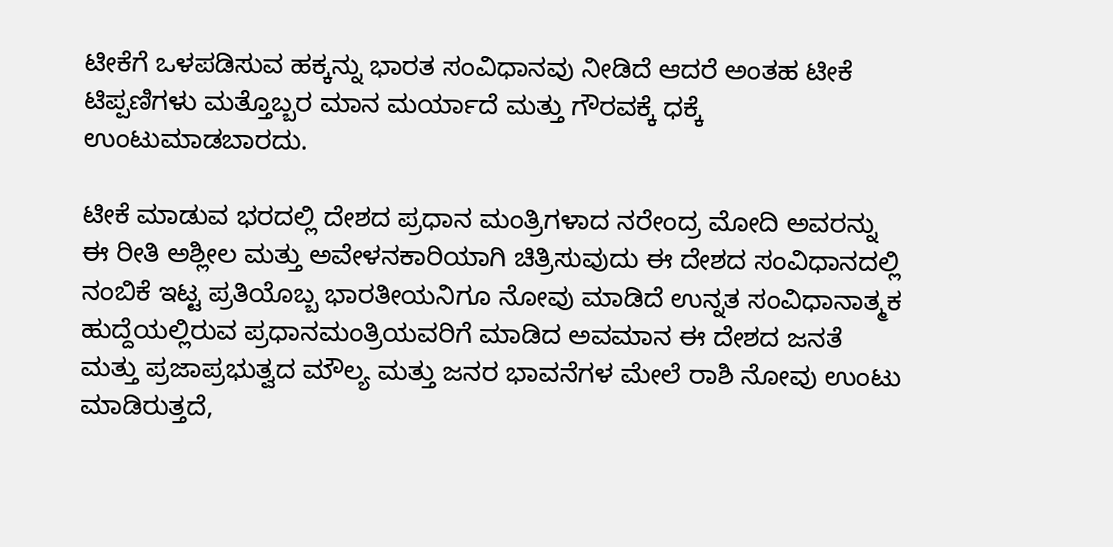ಟೀಕೆಗೆ ಒಳಪಡಿಸುವ ಹಕ್ಕನ್ನು ಭಾರತ ಸಂವಿಧಾನವು ನೀಡಿದೆ ಆದರೆ ಅಂತಹ ಟೀಕೆ ಟಿಪ್ಪಣಿಗಳು ಮತ್ತೊಬ್ಬರ ಮಾನ ಮರ್ಯಾದೆ ಮತ್ತು ಗೌರವಕ್ಕೆ ಧಕ್ಕೆ ಉಂಟುಮಾಡಬಾರದು.

ಟೀಕೆ ಮಾಡುವ ಭರದಲ್ಲಿ ದೇಶದ ಪ್ರಧಾನ ಮಂತ್ರಿಗಳಾದ ನರೇಂದ್ರ ಮೋದಿ ಅವರನ್ನು ಈ ರೀತಿ ಅಶ್ಲೀಲ ಮತ್ತು ಅವೇಳನಕಾರಿಯಾಗಿ ಚಿತ್ರಿಸುವುದು ಈ ದೇಶದ ಸಂವಿಧಾನದಲ್ಲಿ ನಂಬಿಕೆ ಇಟ್ಟ ಪ್ರತಿಯೊಬ್ಬ ಭಾರತೀಯನಿಗೂ ನೋವು ಮಾಡಿದೆ ಉನ್ನತ ಸಂವಿಧಾನಾತ್ಮಕ ಹುದ್ದೆಯಲ್ಲಿರುವ ಪ್ರಧಾನಮಂತ್ರಿಯವರಿಗೆ ಮಾಡಿದ ಅವಮಾನ ಈ ದೇಶದ ಜನತೆ ಮತ್ತು ಪ್ರಜಾಪ್ರಭುತ್ವದ ಮೌಲ್ಯ ಮತ್ತು ಜನರ ಭಾವನೆಗಳ ಮೇಲೆ ರಾಶಿ ನೋವು ಉಂಟು ಮಾಡಿರುತ್ತದೆ,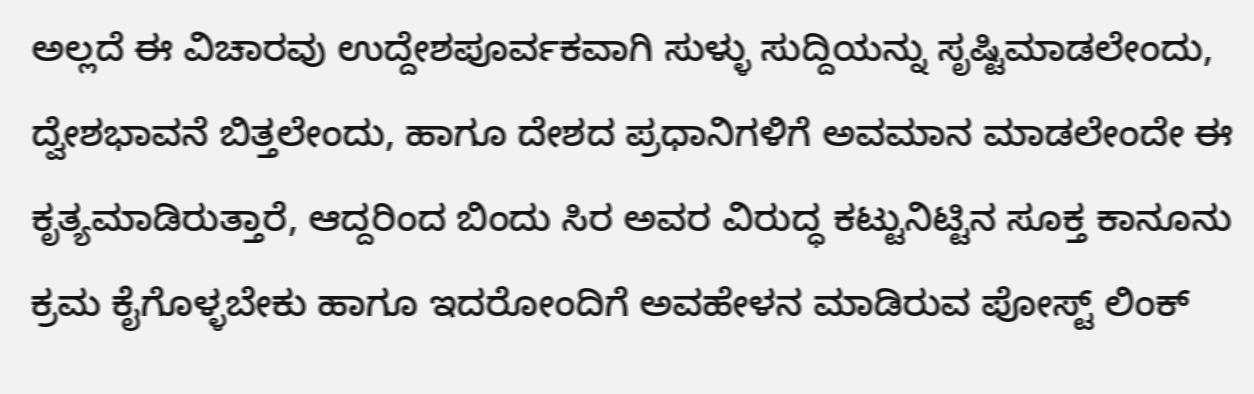ಅಲ್ಲದೆ ಈ ವಿಚಾರವು ಉದ್ದೇಶಪೂರ್ವಕವಾಗಿ ಸುಳ್ಳು ಸುದ್ದಿಯನ್ನು ಸೃಷ್ಟಿಮಾಡಲೇಂದು, ದ್ವೇಶಭಾವನೆ ಬಿತ್ತಲೇಂದು, ಹಾಗೂ ದೇಶದ ಪ್ರಧಾನಿಗಳಿಗೆ ಅವಮಾನ ಮಾಡಲೇಂದೇ ಈ ಕೃತ್ಯಮಾಡಿರುತ್ತಾರೆ, ಆದ್ದರಿಂದ ಬಿಂದು ಸಿರ ಅವರ ವಿರುದ್ಧ ಕಟ್ಟುನಿಟ್ಟಿನ ಸೂಕ್ತ ಕಾನೂನು ಕ್ರಮ ಕೈಗೊಳ್ಳಬೇಕು ಹಾಗೂ ಇದರೋಂದಿಗೆ ಅವಹೇಳನ ಮಾಡಿರುವ ಪೋಸ್ಟ್ ಲಿಂಕ್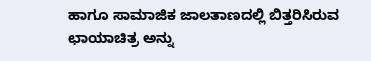ಹಾಗೂ ಸಾಮಾಜಿಕ ಜಾಲತಾಣದಲ್ಲಿ ಬಿತ್ತರಿಸಿರುವ ಛಾಯಾಚಿತ್ರ ಅನ್ನು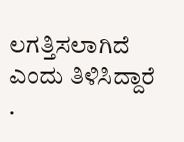ಲಗತ್ತಿಸಲಾಗಿದೆ ಎಂದು ತಿಳಿಸಿದ್ದಾರೆ .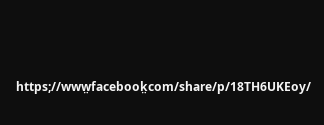https;//www̤facebook̤com/share/p/18TH6UKEoy/